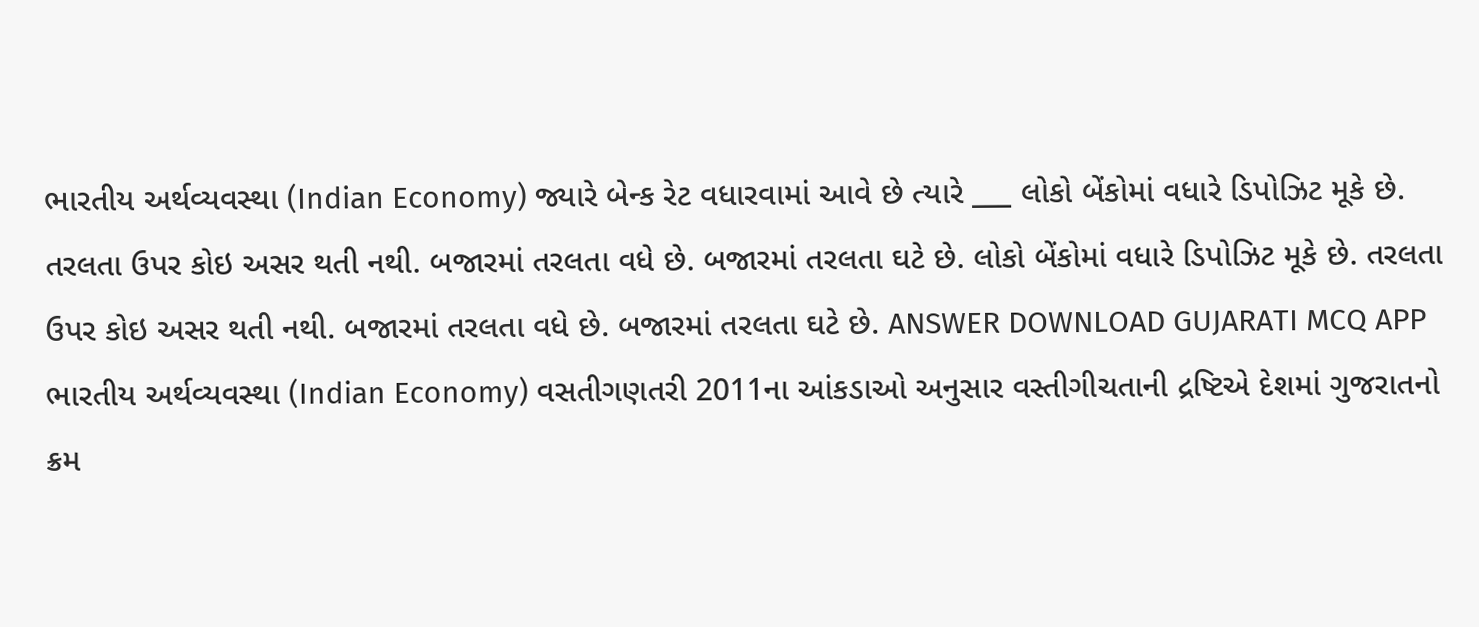ભારતીય અર્થવ્યવસ્થા (Indian Economy) જ્યારે બેન્ક રેટ વધારવામાં આવે છે ત્યારે ___ લોકો બેંકોમાં વધારે ડિપોઝિટ મૂકે છે. તરલતા ઉપર કોઇ અસર થતી નથી. બજારમાં તરલતા વધે છે. બજારમાં તરલતા ઘટે છે. લોકો બેંકોમાં વધારે ડિપોઝિટ મૂકે છે. તરલતા ઉપર કોઇ અસર થતી નથી. બજારમાં તરલતા વધે છે. બજારમાં તરલતા ઘટે છે. ANSWER DOWNLOAD GUJARATI MCQ APP
ભારતીય અર્થવ્યવસ્થા (Indian Economy) વસતીગણતરી 2011ના આંકડાઓ અનુસાર વસ્તીગીચતાની દ્રષ્ટિએ દેશમાં ગુજરાતનો ક્રમ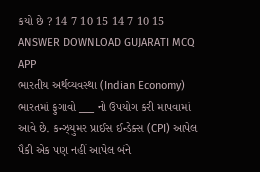કયો છે ? 14 7 10 15 14 7 10 15 ANSWER DOWNLOAD GUJARATI MCQ APP
ભારતીય અર્થવ્યવસ્થા (Indian Economy) ભારતમાં ફુગાવો ___ નો ઉપયોગ કરી માપવામાં આવે છે. કન્ઝ્યુમર પ્રાઈસ ઈન્ડેક્સ (CPI) આપેલ પૈકી એક પણ નહીં આપેલ બંને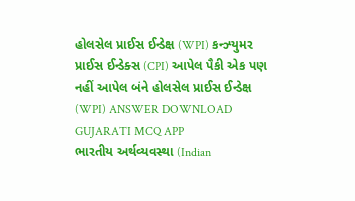હોલસેલ પ્રાઈસ ઈન્ડેક્ષ (WPI) કન્ઝ્યુમર પ્રાઈસ ઈન્ડેક્સ (CPI) આપેલ પૈકી એક પણ નહીં આપેલ બંને હોલસેલ પ્રાઈસ ઈન્ડેક્ષ (WPI) ANSWER DOWNLOAD GUJARATI MCQ APP
ભારતીય અર્થવ્યવસ્થા (Indian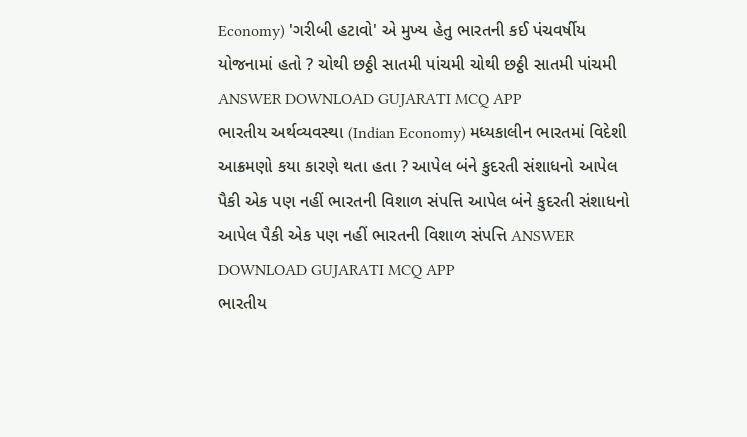Economy) 'ગરીબી હટાવો' એ મુખ્ય હેતુ ભારતની કઈ પંચવર્ષીય યોજનામાં હતો ? ચોથી છઠ્ઠી સાતમી પાંચમી ચોથી છઠ્ઠી સાતમી પાંચમી ANSWER DOWNLOAD GUJARATI MCQ APP
ભારતીય અર્થવ્યવસ્થા (Indian Economy) મધ્યકાલીન ભારતમાં વિદેશી આક્રમણો કયા કારણે થતા હતા ? આપેલ બંને કુદરતી સંશાધનો આપેલ પૈકી એક પણ નહીં ભારતની વિશાળ સંપત્તિ આપેલ બંને કુદરતી સંશાધનો આપેલ પૈકી એક પણ નહીં ભારતની વિશાળ સંપત્તિ ANSWER DOWNLOAD GUJARATI MCQ APP
ભારતીય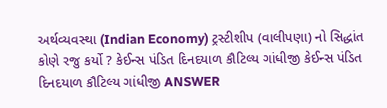અર્થવ્યવસ્થા (Indian Economy) ટ્રસ્ટીશીપ (વાલીપણા) નો સિદ્ધાંત કોણે રજુ કર્યો ? કેઈન્સ પંડિત દિનદયાળ કૌટિલ્ય ગાંધીજી કેઈન્સ પંડિત દિનદયાળ કૌટિલ્ય ગાંધીજી ANSWER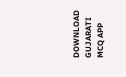DOWNLOAD GUJARATI MCQ APP